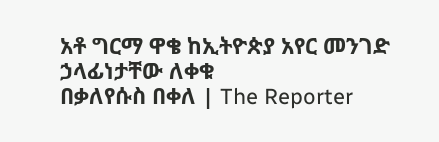አቶ ግርማ ዋቄ ከኢትዮጵያ አየር መንገድ ኃላፊነታቸው ለቀቁ
በቃለየሱስ በቀለ | The Reporter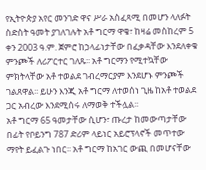የኢትዮጵያ አየር መንገድ ዋና ሥራ አስፈጻሚ በመሆን ላለፉት ስድስት ዓመት ያገለገሉት አቶ ግርማ ዋቄ፣ ከዛሬ መስከረም 5 ቀን 2003 ዓ.ም. ጀምሮ ከኃላፊነታቸው በፈቃዳቸው እንደለቀቁ ምንጮች ለሪፖርተር ገለጹ፡፡ አቶ ግርማን የሚተኳቸው ምክትላቸው አቶ ተወልደ ገብረማርያም እንደሆኑ ምንጮች ገልጸዋል፡፡ ይሁን እንጂ አቶ ግርማ ለተወሰነ ጊዜ ከአቶ ተወልደ ጋር አብረው እንደሚሰሩ ለማወቅ ተችሏል፡፡
አቶ ግርማ 65 ዓመታቸው ሲሆን፣ ጡረታ ከመውጣታቸው በፊት የቦይንግ 787 ድሪም ላይነር አይሮፕላኖች መጥተው ማየት ይፈልጉ ነበር፡፡ አቶ ግርማ ከአገር ውጪ በመሆናቸው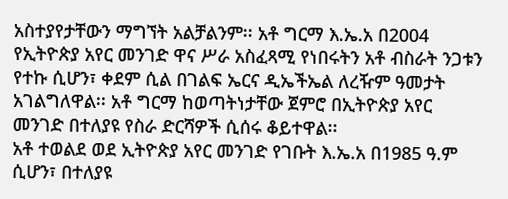አስተያየታቸውን ማግኘት አልቻልንም፡፡ አቶ ግርማ እ.ኤ.አ በ2004 የኢትዮጵያ አየር መንገድ ዋና ሥራ አስፈጻሚ የነበሩትን አቶ ብስራት ንጋቱን የተኩ ሲሆን፣ ቀደም ሲል በገልፍ ኤርና ዲኤችኤል ለረዥም ዓመታት አገልግለዋል፡፡ አቶ ግርማ ከወጣትነታቸው ጀምሮ በኢትዮጵያ አየር መንገድ በተለያዩ የስራ ድርሻዎች ሲሰሩ ቆይተዋል፡፡
አቶ ተወልደ ወደ ኢትዮጵያ አየር መንገድ የገቡት እ.ኤ.አ በ1985 ዓ.ም ሲሆን፣ በተለያዩ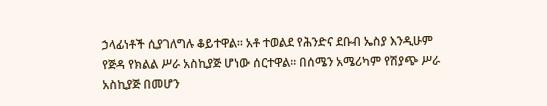ኃላፊነቶች ሲያገለግሉ ቆይተዋል፡፡ አቶ ተወልደ የሕንድና ደቡብ ኤስያ እንዲሁም የጅዳ የክልል ሥራ አስኪያጅ ሆነው ሰርተዋል፡፡ በሰሜን አሜሪካም የሽያጭ ሥራ አስኪያጅ በመሆን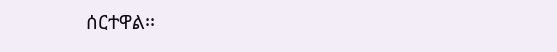ሰርተዋል፡፡